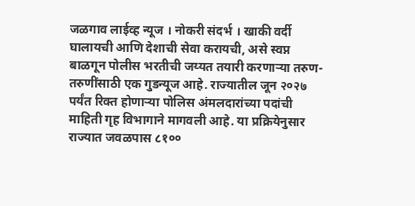जळगाव लाईव्ह न्यूज । नोकरी संदर्भ । खाकी वर्दी घालायची आणि देशाची सेवा करायची, असे स्वप्न बाळगून पोलीस भरतीची जय्यत तयारी करणाऱ्या तरुण-तरुणींसाठी एक गुडन्यूज आहे. राज्यातील जून २०२७ पर्यंत रिक्त होणाऱ्या पोलिस अंमलदारांच्या पदांची माहिती गृह विभागाने मागवली आहे. या प्रक्रियेनुसार राज्यात जवळपास ८१००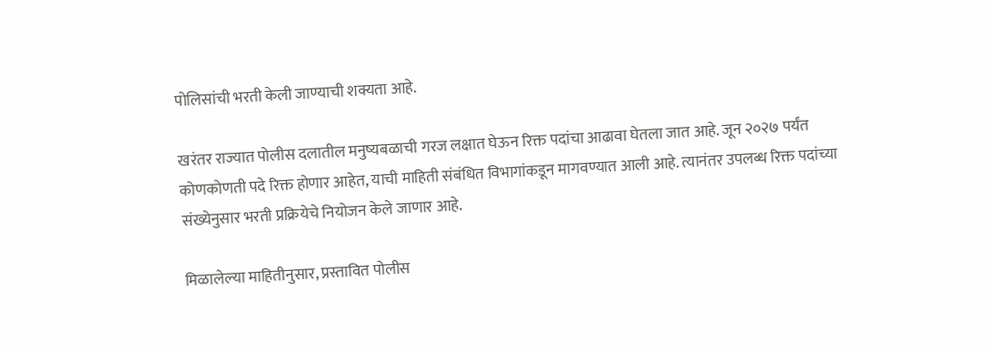पोलिसांची भरती केली जाण्याची शक्यता आहे.

खरंतर राज्यात पोलीस दलातील मनुष्यबळाची गरज लक्षात घेऊन रिक्त पदांचा आढावा घेतला जात आहे. जून २०२७ पर्यंत कोणकोणती पदे रिक्त होणार आहेत, याची माहिती संबंधित विभागांकडून मागवण्यात आली आहे. त्यानंतर उपलब्ध रिक्त पदांच्या संख्येनुसार भरती प्रक्रियेचे नियोजन केले जाणार आहे.

मिळालेल्या माहितीनुसार, प्रस्तावित पोलीस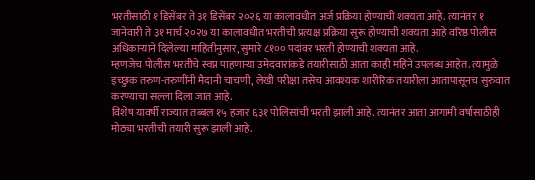भरतीसाठी १ डिसेंबर ते ३१ डिसेंबर २०२६ या कालावधीत अर्ज प्रक्रिया होण्याची शक्यता आहे. त्यानंतर १ जानेवारी ते ३१ मार्च २०२७ या कालावधीत भरतीची प्रत्यक्ष प्रक्रिया सुरू होण्याची शक्यता आहे वरिष्ठ पोलीस अधिकाऱ्याने दिलेल्या माहितीनुसार, सुमारे ८१०० पदांवर भरती होण्याची शक्यता आहे.
म्हणजेच पोलीस भरतीचे स्वप्न पाहणाऱ्या उमेदवारांकडे तयारीसाठी आता काही महिने उपलब्ध आहेत. त्यामुळे इच्छुक तरुण-तरुणींनी मैदानी चाचणी, लेखी परीक्षा तसेच आवश्यक शारीरिक तयारीला आतापासूनच सुरुवात करण्याचा सल्ला दिला जात आहे.
विशेष यावर्षी राज्यात तब्बल १५ हजार ६३१ पोलिसांची भरती झाली आहे. त्यानंतर आता आगामी वर्षासाठीही मोठ्या भरतीची तयारी सुरू झाली आहे.